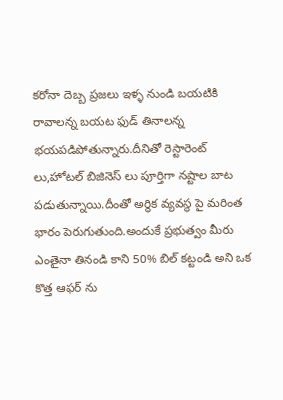కరోనా దెబ్బ ప్రజలు ఇళ్ళ నుండి బయటికి రావాలన్న బయట ఫుడ్ తినాలన్న భయపడిపోతున్నారు.దీనితో రెస్టారెంట్ లు,హోటల్ బిజినెస్ లు పూర్తిగా నష్టాల బాట పడుతున్నాయి.దీంతో అర్థిక వ్యవస్థ పై మరింత భారం పెరుగుతుంది.అందుకే ప్రభుత్వం మీరు ఎంతైనా తినండి కాని 50% బిల్ కట్టండి అని ఒక కొత్త ఆఫర్ ను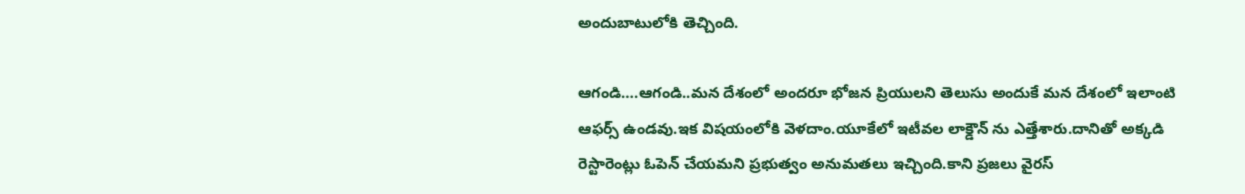అందుబాటులోకి తెచ్చింది.

ఆగండి….ఆగండి..మన దేశంలో అందరూ భోజన ప్రియులని తెలుసు అందుకే మన దేశంలో ఇలాంటి ఆఫర్స్ ఉండవు.ఇక విషయంలోకి వెళదాం.యూకేలో ఇటీవల లాక్డౌన్ ను ఎత్తేశారు.దానితో అక్కడి రెస్టారెంట్లు ఓపెన్ చేయమని ప్రభుత్వం అనుమతలు ఇచ్చింది.కాని ప్రజలు వైరస్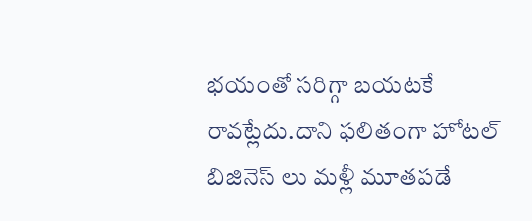భయంతో సరిగ్గా బయటకే రావట్లేదు.దాని ఫలితంగా హోటల్ బిజినెస్ లు మళ్లీ మూతపడే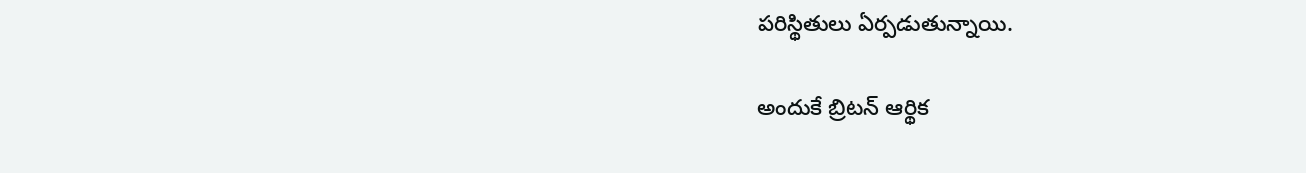పరిస్థితులు ఏర్పడుతున్నాయి.

అందుకే బ్రిటన్ ఆర్థిక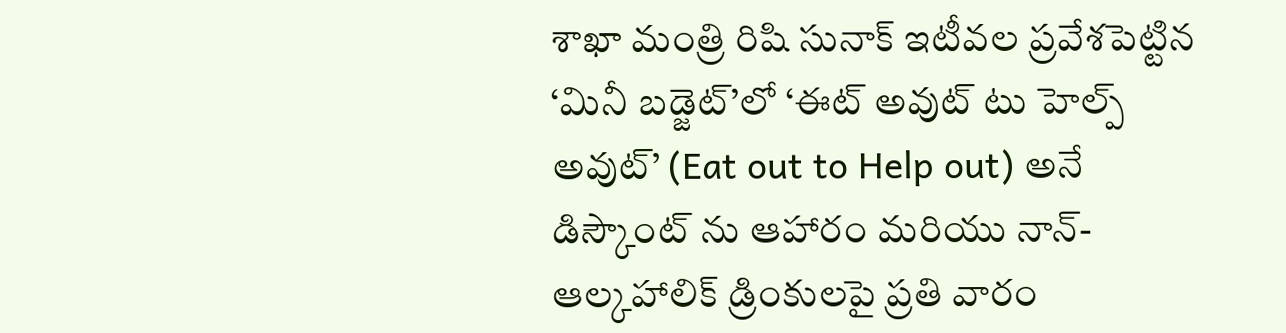శాఖా మంత్రి రిషి సునాక్ ఇటీవల ప్రవేశపెట్టిన ‘మినీ బడ్జెట్’లో ‘ఈట్ అవుట్ టు హెల్ప్ అవుట్’ (Eat out to Help out) అనే డిస్కౌంట్ ను ఆహారం మరియు నాన్-ఆల్కహాలిక్ డ్రింకులపై ప్రతి వారం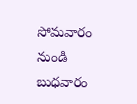సోమవారం నుండి బుధవారం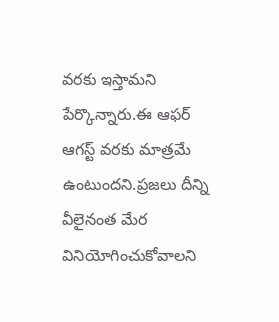వరకు ఇస్తామని పేర్కొన్నారు.ఈ ఆఫర్ ఆగస్ట్ వరకు మాత్రమే ఉంటుందని.ప్రజలు దీన్ని వీలైనంత మేర వినియోగించుకోవాలని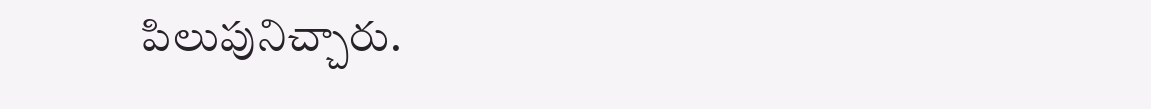పిలుపునిచ్చారు.